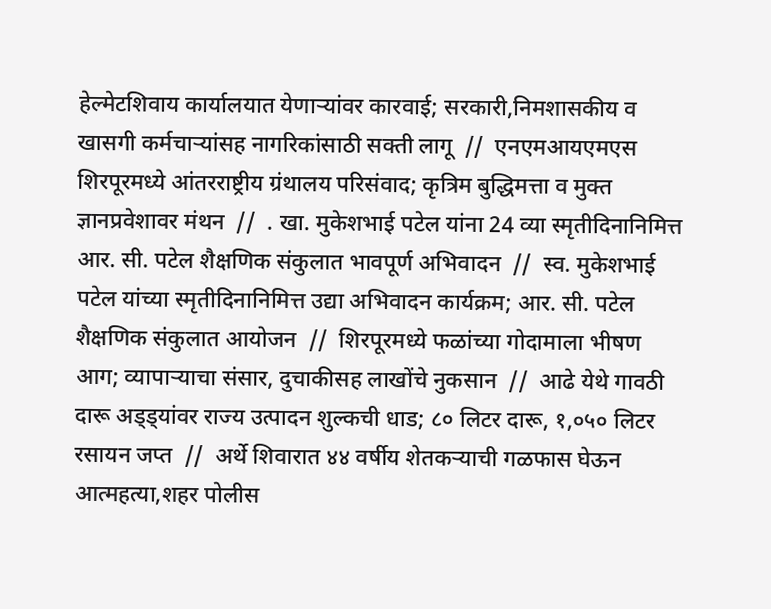हेल्मेटशिवाय कार्यालयात येणाऱ्यांवर कारवाई; सरकारी,निमशासकीय व खासगी कर्मचाऱ्यांसह नागरिकांसाठी सक्ती लागू  //  एनएमआयएमएस शिरपूरमध्ये आंतरराष्ट्रीय ग्रंथालय परिसंवाद; कृत्रिम बुद्धिमत्ता व मुक्त ज्ञानप्रवेशावर मंथन  //  . खा. मुकेशभाई पटेल यांना 24 व्या स्मृतीदिनानिमित्त आर. सी. पटेल शैक्षणिक संकुलात भावपूर्ण अभिवादन  //  स्व. मुकेशभाई पटेल यांच्या स्मृतीदिनानिमित्त उद्या अभिवादन कार्यक्रम; आर. सी. पटेल शैक्षणिक संकुलात आयोजन  //  शिरपूरमध्ये फळांच्या गोदामाला भीषण आग; व्यापाऱ्याचा संसार, दुचाकीसह लाखोंचे नुकसान  //  आढे येथे गावठी दारू अड्ड्यांवर राज्य उत्पादन शुल्कची धाड; ८० लिटर दारू, १,०५० लिटर रसायन जप्त  //  अर्थे शिवारात ४४ वर्षीय शेतकऱ्याची गळफास घेऊन आत्महत्या,शहर पोलीस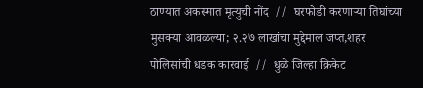ठाण्यात अकस्मात मृत्युची नोंद  //  घरफोडी करणाऱ्या तिघांच्या मुसक्या आवळल्या; २.२७ लाखांचा मुद्देमाल जप्त,शहर पोलिसांची धडक कारवाई  //  धुळे जिल्हा क्रिकेट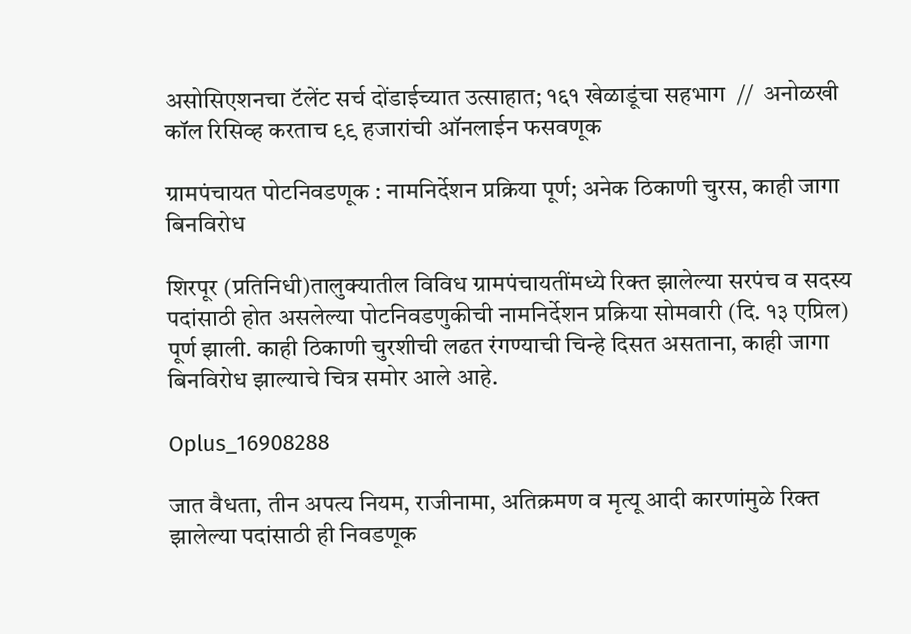असोसिएशनचा टॅलेंट सर्च दोंडाईच्यात उत्साहात; १६१ खेळाडूंचा सहभाग  //  अनोळखी कॉल रिसिव्ह करताच ९९ हजारांची ऑनलाईन फसवणूक

ग्रामपंचायत पोटनिवडणूक : नामनिर्देशन प्रक्रिया पूर्ण; अनेक ठिकाणी चुरस, काही जागा बिनविरोध

शिरपूर (प्रतिनिधी)तालुक्यातील विविध ग्रामपंचायतींमध्ये रिक्त झालेल्या सरपंच व सदस्य पदांसाठी होत असलेल्या पोटनिवडणुकीची नामनिर्देशन प्रक्रिया सोमवारी (दि. १३ एप्रिल) पूर्ण झाली. काही ठिकाणी चुरशीची लढत रंगण्याची चिन्हे दिसत असताना, काही जागा बिनविरोध झाल्याचे चित्र समोर आले आहे.

Oplus_16908288

जात वैधता, तीन अपत्य नियम, राजीनामा, अतिक्रमण व मृत्यू आदी कारणांमुळे रिक्त झालेल्या पदांसाठी ही निवडणूक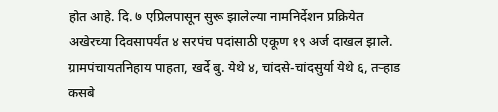होत आहे. दि. ७ एप्रिलपासून सुरू झालेल्या नामनिर्देशन प्रक्रियेत अखेरच्या दिवसापर्यंत ४ सरपंच पदांसाठी एकूण १९ अर्ज दाखल झाले.
ग्रामपंचायतनिहाय पाहता, खर्दे बु. येथे ४, चांदसे-चांदसुर्या येथे ६, तऱ्हाड कसबे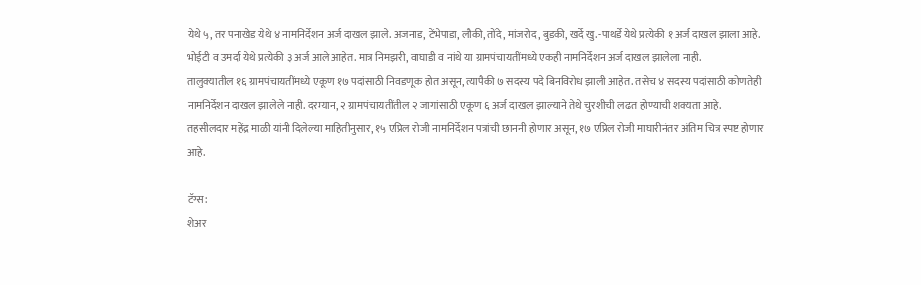येथे ५, तर पनाखेड येथे ४ नामनिर्देशन अर्ज दाखल झाले. अजनाड, टेंभेपाडा, लौकी, तोंदे, मांजरोद, बुडकी, खर्दे खु.-पाथर्डे येथे प्रत्येकी १ अर्ज दाखल झाला आहे. भोईटी व उमर्दा येथे प्रत्येकी ३ अर्ज आले आहेत. मात्र निमझरी, वाघाडी व नांथे या ग्रामपंचायतींमध्ये एकही नामनिर्देशन अर्ज दाखल झालेला नाही.
तालुक्यातील १६ ग्रामपंचायतींमध्ये एकूण १७ पदांसाठी निवडणूक होत असून, त्यापैकी ७ सदस्य पदे बिनविरोध झाली आहेत. तसेच ४ सदस्य पदांसाठी कोणतेही नामनिर्देशन दाखल झालेले नाही. दरम्यान, २ ग्रामपंचायतींतील २ जागांसाठी एकूण ६ अर्ज दाखल झाल्याने तेथे चुरशीची लढत होण्याची शक्यता आहे.
तहसीलदार महेंद्र माळी यांनी दिलेल्या माहितीनुसार, १५ एप्रिल रोजी नामनिर्देशन पत्रांची छाननी होणार असून, १७ एप्रिल रोजी माघारीनंतर अंतिम चित्र स्पष्ट होणार आहे.

टॅग्स:
शेअर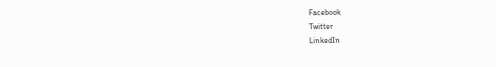Facebook
Twitter
LinkedIn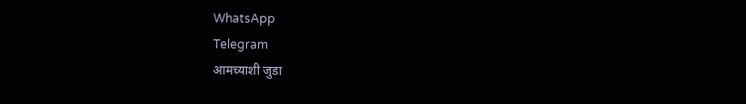WhatsApp
Telegram
आमच्याशी जुडा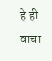हे ही वाचा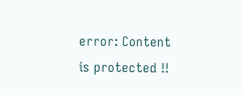error: Content is protected !!